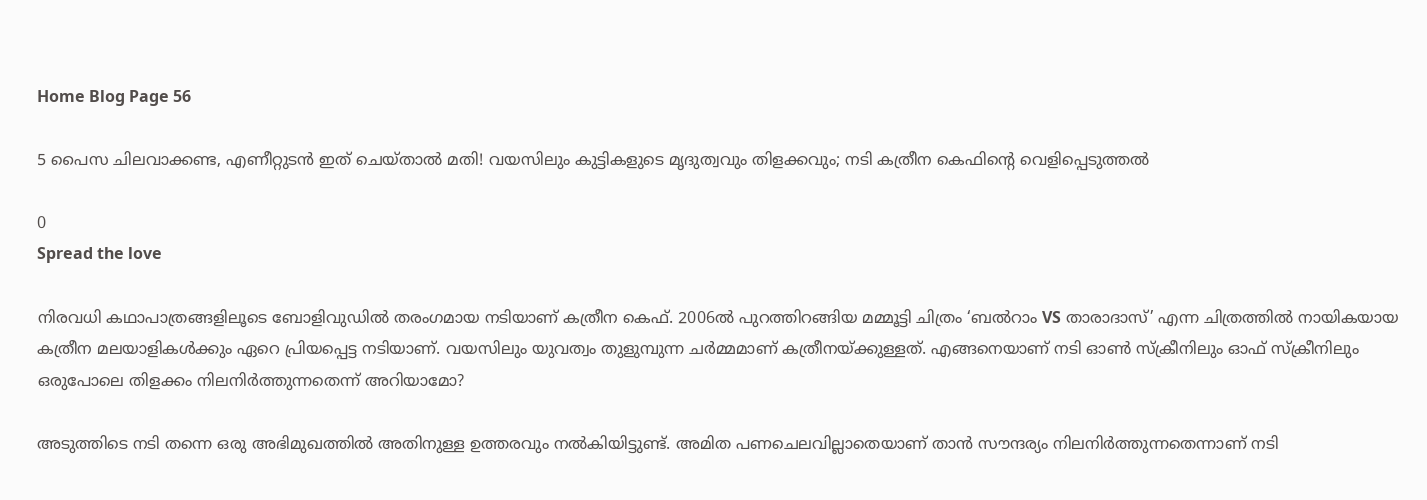Home Blog Page 56

5 പൈസ ചിലവാക്കണ്ട, എണീറ്റുടൻ ഇത് ചെയ്താൽ മതി! വയസിലും കുട്ടികളുടെ മൃദുത്വവും തിളക്കവും; നടി കത്രീന കെഫിന്റെ വെളിപ്പെടുത്തൽ

0
Spread the love

നിരവധി കഥാപാത്രങ്ങളിലൂടെ ബോളിവുഡിൽ തരംഗമായ നടിയാണ് കത്രീന കെഫ്. 2006ൽ പുറത്തിറങ്ങിയ മമ്മൂട്ടി ചിത്രം ‘ബൽറാം VS താരാദാസ്’ എന്ന ചിത്രത്തിൽ നായികയായ കത്രീന മലയാളികൾക്കും ഏറെ പ്രിയപ്പെട്ട നടിയാണ്. വയസിലും യുവത്വം തുളുമ്പുന്ന ചർമ്മമാണ് കത്രീനയ്ക്കുള്ളത്. എങ്ങനെയാണ് നടി ഓൺ സ്ക്രീനിലും ഓഫ് സ്ക്രീനിലും ഒരുപോലെ തിളക്കം നിലനിർത്തുന്നതെന്ന് അറിയാമോ?

അടുത്തിടെ നടി തന്നെ ഒരു അഭിമുഖത്തിൽ അതിനുള്ള ഉത്തരവും നൽകിയിട്ടുണ്ട്. അമിത പണചെലവില്ലാതെയാണ് താൻ സൗന്ദര്യം നിലനിർത്തുന്നതെന്നാണ് നടി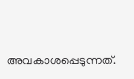അവകാശപ്പെടുന്നത്.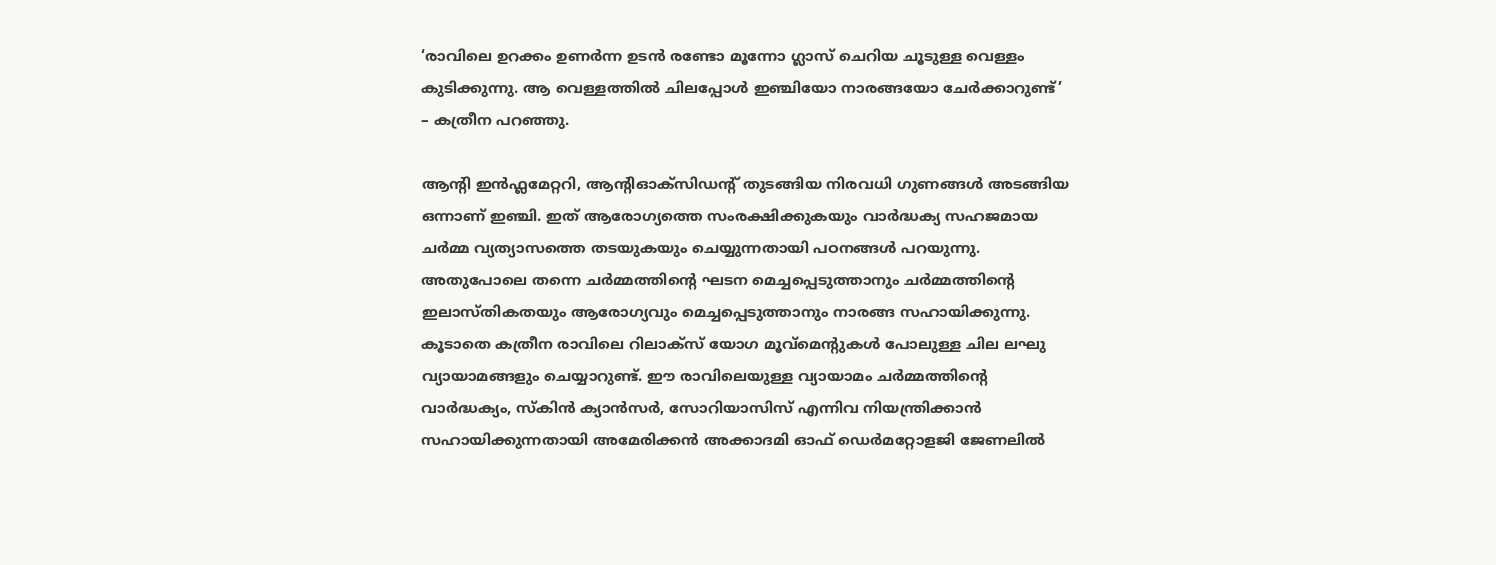‘രാവിലെ ഉറക്കം ഉണർന്ന ഉടൻ രണ്ടോ മൂന്നോ ഗ്ലാസ് ചെറിയ ചൂടുള്ള വെള്ളം കുടിക്കുന്നു. ആ വെള്ളത്തിൽ ചിലപ്പോൾ ഇഞ്ചിയോ നാരങ്ങയോ ചേർക്കാറുണ്ട്’ – കത്രീന പറഞ്ഞു.

ആന്റി ഇൻഫ്ലമേറ്ററി, ആന്റിഓക്‌സിഡന്റ് തുടങ്ങിയ നിരവധി ഗുണങ്ങൾ അടങ്ങിയ ഒന്നാണ് ഇ‌ഞ്ചി. ഇത് ആരോഗ്യത്തെ സംരക്ഷിക്കുകയും വാർദ്ധക്യ സഹജമായ ചർമ്മ വ്യത്യാസത്തെ തടയുകയും ചെയ്യുന്നതായി പഠനങ്ങൾ പറയുന്നു. അതുപോലെ തന്നെ ചർമ്മത്തിന്റെ ഘടന മെച്ചപ്പെടുത്താനും ചർമ്മത്തിന്റെ ഇലാസ്തികതയും ആരോഗ്യവും മെച്ചപ്പെടുത്താനും നാരങ്ങ സഹായിക്കുന്നു. കൂടാതെ കത്രീന രാവിലെ റിലാക്സ് യോഗ മൂവ്മെന്റുകൾ പോലുള്ള ചില ലഘു വ്യായാമങ്ങളും ചെയ്യാറുണ്ട്. ഈ രാവിലെയുള്ള വ്യായാമം ചർമ്മത്തിന്റെ വാർദ്ധക്യം, സ്‌കിൻ ക്യാൻസർ, സോറിയാസിസ് എന്നിവ നിയന്ത്രിക്കാൻ സഹായിക്കുന്നതായി അമേരിക്കൻ അക്കാദമി ഓഫ് ഡെർമറ്റോളജി ജേണലിൽ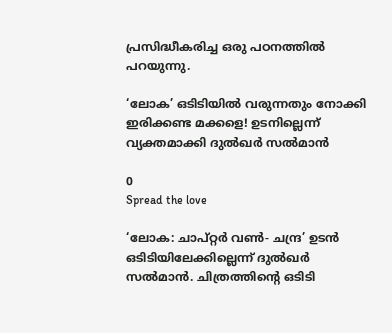പ്രസിദ്ധീകരിച്ച ഒരു പഠനത്തിൽ പറയുന്നു.

‘ലോക’ ഒടിടിയിൽ വരുന്നതും നോക്കി ഇരിക്കണ്ട മക്കളെ! ഉടനില്ലെന്ന് വ്യക്തമാക്കി ദുല്‍ഖര്‍ സല്‍മാന്‍

0
Spread the love

‘ലോക: ചാപ്റ്റര്‍ വണ്‍- ചന്ദ്ര’ ഉടന്‍ ഒടിടിയിലേക്കില്ലെന്ന് ദുല്‍ഖര്‍ സല്‍മാന്‍. ചിത്രത്തിന്റെ ഒടിടി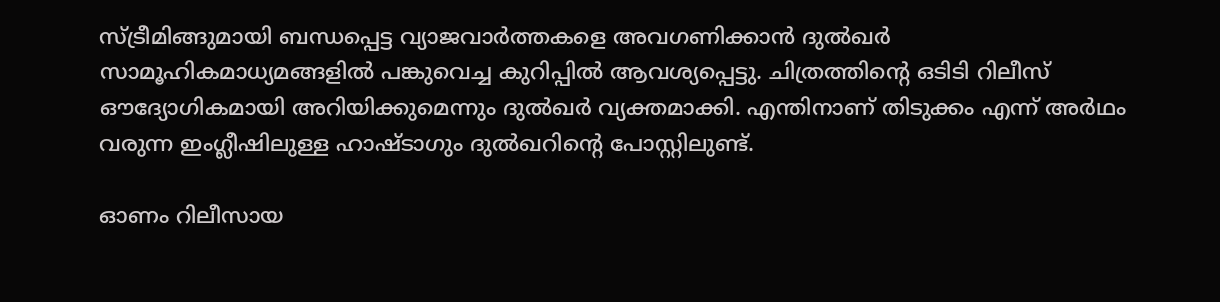സ്ട്രീമിങ്ങുമായി ബന്ധപ്പെട്ട വ്യാജവാര്‍ത്തകളെ അവഗണിക്കാന്‍ ദുല്‍ഖര്‍ സാമൂഹികമാധ്യമങ്ങളില്‍ പങ്കുവെച്ച കുറിപ്പില്‍ ആവശ്യപ്പെട്ടു. ചിത്രത്തിന്റെ ഒടിടി റിലീസ് ഔദ്യോഗികമായി അറിയിക്കുമെന്നും ദുല്‍ഖര്‍ വ്യക്തമാക്കി. എന്തിനാണ് തിടുക്കം എന്ന് അര്‍ഥം വരുന്ന ഇംഗ്ലീഷിലുള്ള ഹാഷ്ടാഗും ദുല്‍ഖറിന്റെ പോസ്റ്റിലുണ്ട്.

ഓണം റിലീസായ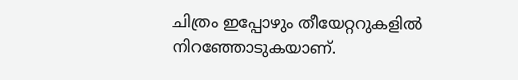ചിത്രം ഇപ്പോഴും തീയേറ്ററുകളില്‍ നിറഞ്ഞോടുകയാണ്.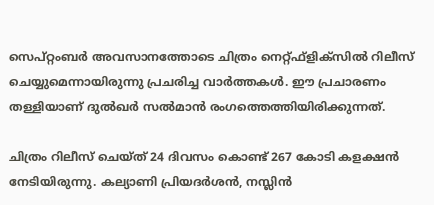സെപ്റ്റംബര്‍ അവസാനത്തോടെ ചിത്രം നെറ്റ്ഫ്‌ളിക്‌സില്‍ റിലീസ് ചെയ്യുമെന്നായിരുന്നു പ്രചരിച്ച വാര്‍ത്തകള്‍. ഈ പ്രചാരണം തള്ളിയാണ് ദുല്‍ഖര്‍ സല്‍മാന്‍ രംഗത്തെത്തിയിരിക്കുന്നത്.

ചിത്രം റിലീസ് ചെയ്ത് 24 ദിവസം കൊണ്ട് 267 കോടി കളക്ഷന്‍ നേടിയിരുന്നു. കല്യാണി പ്രിയദര്‍ശന്‍, നസ്ലിന്‍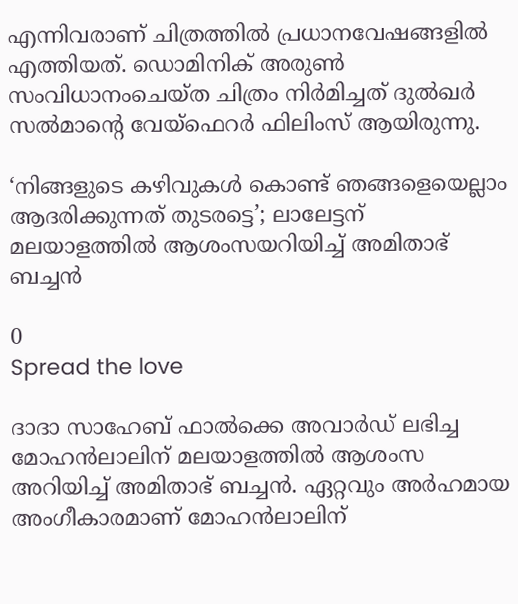എന്നിവരാണ് ചിത്രത്തില്‍ പ്രധാനവേഷങ്ങളില്‍ എത്തിയത്. ഡൊമിനിക് അരുണ്‍ സംവിധാനംചെയ്ത ചിത്രം നിര്‍മിച്ചത് ദുല്‍ഖര്‍ സല്‍മാന്റെ വേയ്‌ഫെറര്‍ ഫിലിംസ് ആയിരുന്നു.

‘നിങ്ങളുടെ കഴിവുകൾ കൊണ്ട് ഞങ്ങളെയെല്ലാം ആദരിക്കുന്നത് തുടരട്ടെ’; ലാലേട്ടന് മലയാളത്തിൽ ആശംസയറിയിച്ച് അമിതാഭ് ബച്ചൻ

0
Spread the love

ദാദാ സാഹേബ് ഫാൽക്കെ അവാർഡ് ലഭിച്ച മോഹൻലാലിന് മലയാളത്തിൽ ആശംസ അറിയിച്ച് അമിതാഭ് ബച്ചൻ. ഏറ്റവും അർഹമായ അംഗീകാരമാണ് മോഹൻലാലിന്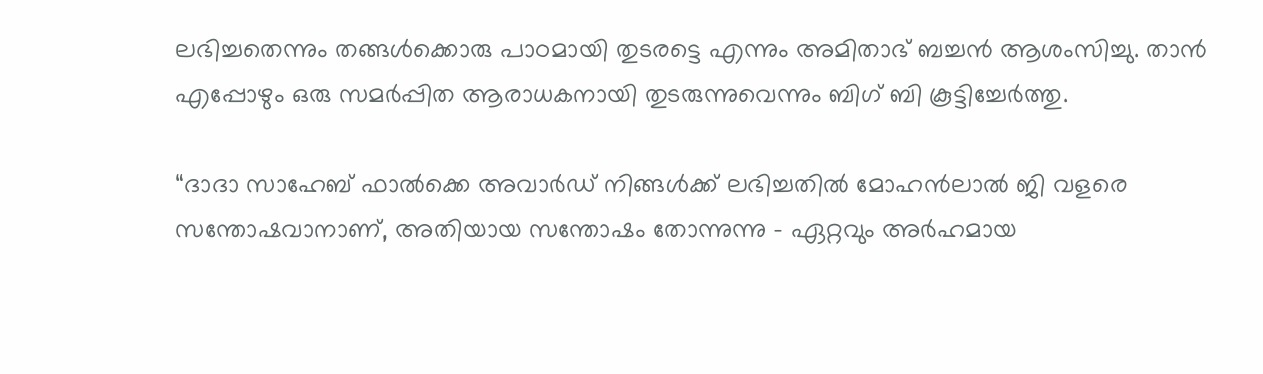ലഭിച്ചതെന്നും തങ്ങൾക്കൊരു പാഠമായി തുടരട്ടെ എന്നും അമിതാഭ് ബച്ചൻ ആശംസിച്ചു. താൻ എപ്പോഴും ഒരു സമർപ്പിത ആരാധകനായി തുടരുന്നുവെന്നും ബിഗ് ബി കൂട്ടിച്ചേർത്തു.

“ദാദാ സാഹേബ് ഫാൽക്കെ അവാർഡ് നിങ്ങൾക്ക് ലഭിച്ചതിൽ മോഹൻലാൽ ജി വളരെ സന്തോഷവാനാണ്, അതിയായ സന്തോഷം തോന്നുന്നു – ഏറ്റവും അർഹമായ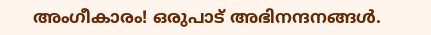അംഗീകാരം! ഒരുപാട് അഭിനന്ദനങ്ങൾ.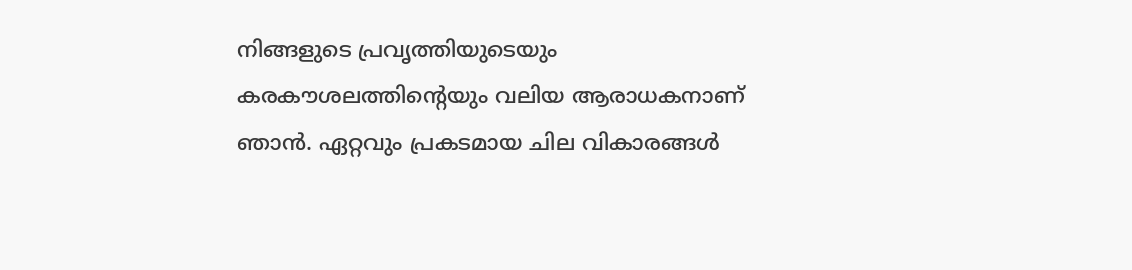നിങ്ങളുടെ പ്രവൃത്തിയുടെയും കരകൗശലത്തിന്റെയും വലിയ ആരാധകനാണ് ഞാൻ. ഏറ്റവും പ്രകടമായ ചില വികാരങ്ങൾ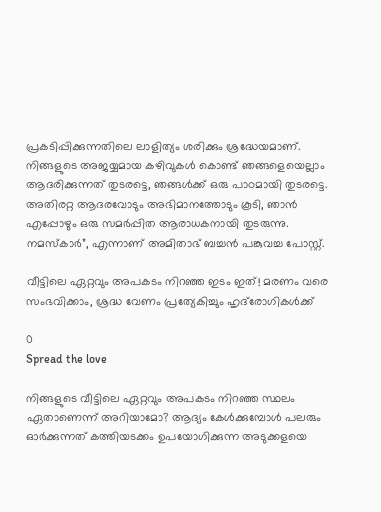പ്രകടിപ്പിക്കുന്നതിലെ ലാളിത്യം ശരിക്കും ശ്രദ്ധേയമാണ്. നിങ്ങളുടെ അജയ്യമായ കഴിവുകൾ കൊണ്ട് ഞങ്ങളെയെല്ലാം ആദരിക്കുന്നത് തുടരട്ടെ, ഞങ്ങൾക്ക് ഒരു പാഠമായി തുടരട്ടെ. അതിരറ്റ ആദരവോടും അഭിമാനത്തോടും കൂടി, ഞാൻ എപ്പോഴും ഒരു സമർപ്പിത ആരാധകനായി തുടരുന്നു. നമസ്കാർ”, എന്നാണ് അമിതാഭ് ബച്ചൻ പങ്കുവച്ച പോസ്റ്റ്.

വീട്ടിലെ ഏറ്റവും അപകടം നിറഞ്ഞ ഇടം ഇത്! മരണം വരെ സംഭവിക്കാം, ശ്രദ്ധ വേണം പ്രത്യേകിച്ചും ഹൃദ്‌രോഗികൾക്ക്

0
Spread the love

നിങ്ങളുടെ വീട്ടിലെ ഏറ്റവും അപകടം നിറഞ്ഞ സ്ഥലം ഏതാണെന്ന് അറിയാമോ? ആദ്യം കേൾക്കുമ്പോൾ പലരും ഓർക്കുന്നത് കത്തിയടക്കം ഉപയോഗിക്കുന്ന അടുക്കളയെ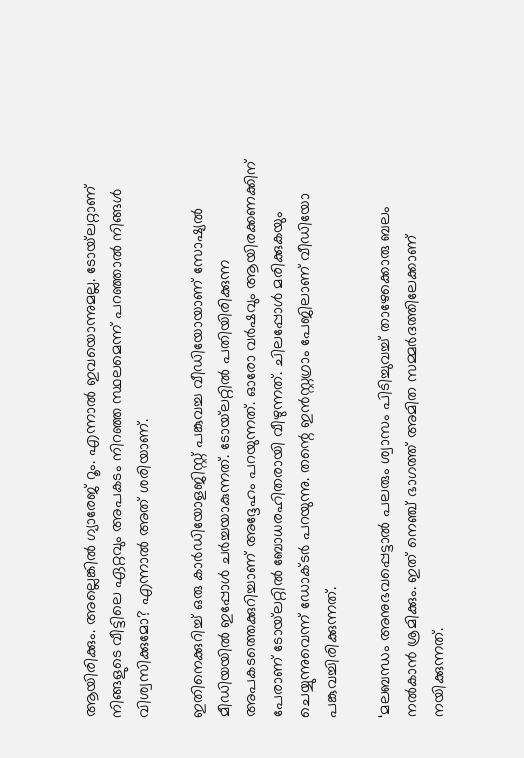ആയിരിക്കും. അല്ലെങ്കിൽ ഗ്യാരേജ് റൂം. എന്നാൽ ഇവയൊന്നുമല്ല. ടോയ്‌ലറ്റാണ് നിങ്ങളുടെ വീട്ടിലെ ഏറ്റവും അപകടം നിറഞ്ഞ സ്ഥലമെന്ന് പറഞ്ഞാൽ നിങ്ങൾ വിശ്വസിക്കുമോ? എന്നാൽ അത് ശരിയാണ്.

ഇതിനെക്കുറിച്ച് ഒരു കാർഡിയോളജിസ്റ്റ് പങ്കുവച്ച വീഡിയോയാണ് സോഷ്യൽ മീഡിയയിൽ ഇപ്പോൾ ചർച്ചയാകുന്നത്. ടോയ്‌ലറ്റിൽ പതിയിരിക്കുന്ന അപകടത്തെക്കുറിച്ചാണ് അദ്ദേഹം പറയുന്നത്. ഓരോ വർഷവും ആയിരക്കണക്കിന് പേരാണ് ടോയ്‌ലറ്റിൽ ബോധരഹിതരായി വീഴുന്നത്. ചിലപ്പോൾ മരിക്കുകയും ചെയ്യുന്നുവെന്ന് ഡോക്ടർ പറയുന്നു. തന്റെ ഇൻസ്റ്റഗ്രാം പേജിലാണ് വീഡിയോ പങ്കുവച്ചിരിക്കുന്നത്.

‘മലബന്ധം അനുഭവപ്പെട്ടാൽ പലരും ശ്വാസം പിടിച്ചുവച്ച് താഴേക്കൊരു ബലം നൽകാൻ ശ്രമിക്കും. ഇത് നെഞ്ച് ഭാഗത്ത് അമിത സമ്മർദത്തിലേക്കാണ് നയിക്കുന്നത്.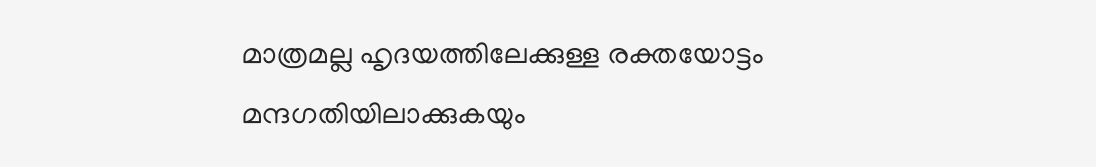മാത്രമല്ല ഹൃദയത്തിലേക്കുള്ള രക്തയോട്ടം മന്ദഗതിയിലാക്കുകയും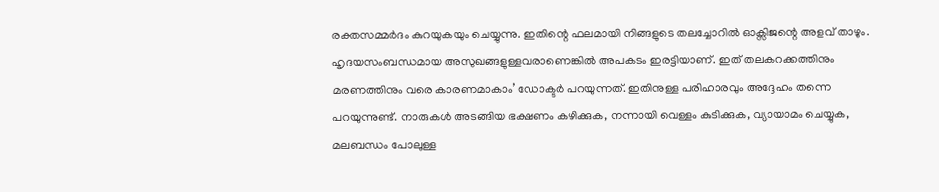രക്തസമ്മർദം കുറയുകയും ചെയ്യുന്നു. ഇതിന്റെ ഫലമായി നിങ്ങളുടെ തലച്ചോറിൽ ഓക്സിജന്റെ അളവ് താഴും. ഹൃദയസംബന്ധമായ അസുഖങ്ങളുള്ളവരാണെങ്കിൽ അപകടം ഇരട്ടിയാണ്. ഇത് തലകറക്കത്തിനും മരണത്തിനും വരെ കാരണമാകാം’ ഡോക്ടർ പറയുന്നത്. ഇതിനുള്ള പരിഹാരവും അദ്ദേഹം തന്നെ പറയുന്നുണ്ട്. നാരുകൾ അടങ്ങിയ ഭക്ഷണം കഴിക്കുക, നന്നായി വെള്ളം കുടിക്കുക, വ്യായാമം ചെയ്യുക, മലബന്ധം പോലുള്ള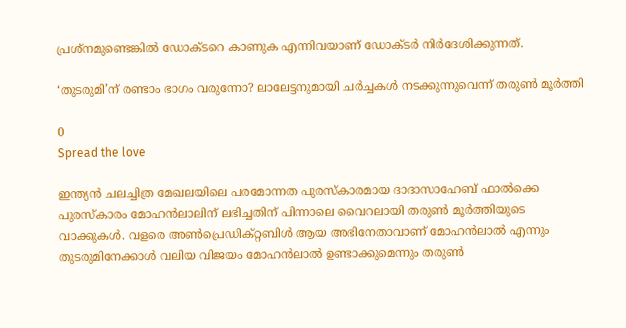പ്രശ്നമുണ്ടെങ്കിൽ ഡോക്ടറെ കാണുക എന്നിവയാണ് ഡോക്ടർ നിർദേശിക്കുന്നത്.

‘തുടരുമി’ന് രണ്ടാം ഭാഗം വരുന്നോ? ലാലേട്ടനുമായി ചർച്ചകൾ നടക്കുന്നുവെന്ന് തരുൺ മൂർത്തി

0
Spread the love

ഇന്ത്യന്‍ ചലച്ചിത്ര മേഖലയിലെ പരമോന്നത പുരസ്‌കാരമായ ദാദാസാഹേബ് ഫാല്‍ക്കെ പുരസ്‌കാരം മോഹൻലാലിന് ലഭിച്ചതിന് പിന്നാലെ വൈറലായി തരുൺ മൂർത്തിയുടെ വാക്കുകൾ. വളരെ അൺപ്രെഡിക്റ്റബിൾ ആയ അഭിനേതാവാണ് മോഹൻലാൽ എന്നും തുടരുമിനേക്കാൾ വലിയ വിജയം മോഹൻലാൽ ഉണ്ടാക്കുമെന്നും തരുൺ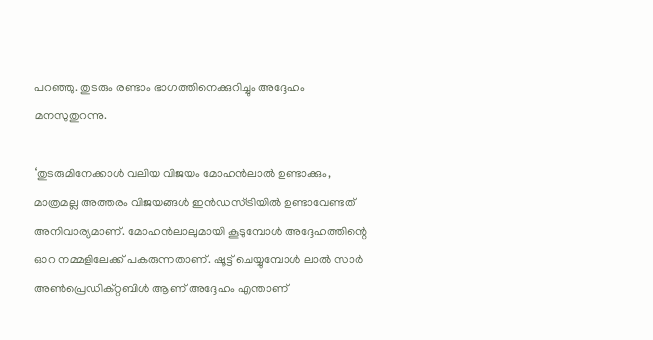പറഞ്ഞു. തുടരും രണ്ടാം ഭാഗത്തിനെക്കുറിച്ചും അദ്ദേഹം മനസുതുറന്നു.

‘തുടരുമിനേക്കാൾ വലിയ വിജയം മോഹൻലാൽ ഉണ്ടാക്കും, മാത്രമല്ല അത്തരം വിജയങ്ങൾ ഇൻഡസ്ട്രിയിൽ ഉണ്ടാവേണ്ടത് അനിവാര്യമാണ്. മോഹൻലാലുമായി കൂടുമ്പോൾ അദ്ദേഹത്തിന്റെ ഓറ നമ്മളിലേക്ക് പകരുന്നതാണ്. ഷൂട്ട് ചെയ്യുമ്പോൾ ലാൽ സാർ അൺപ്രെഡിക്റ്റബിൾ ആണ് അദ്ദേഹം എന്താണ്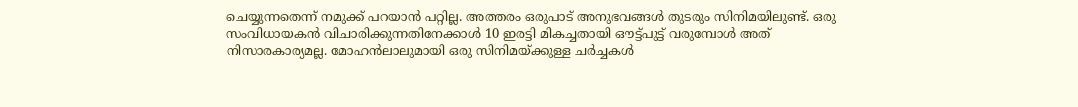ചെയ്യുന്നതെന്ന് നമുക്ക് പറയാൻ പറ്റില്ല. അത്തരം ഒരുപാട് അനുഭവങ്ങള്‍ തുടരും സിനിമയിലുണ്ട്. ഒരു സംവിധായകൻ വിചാരിക്കുന്നതിനേക്കാൾ 10 ഇരട്ടി മികച്ചതായി ഔട്ട്പുട്ട് വരുമ്പോൾ അത് നിസാരകാര്യമല്ല. മോഹൻലാലുമായി ഒരു സിനിമയ്ക്കുള്ള ചർച്ചകൾ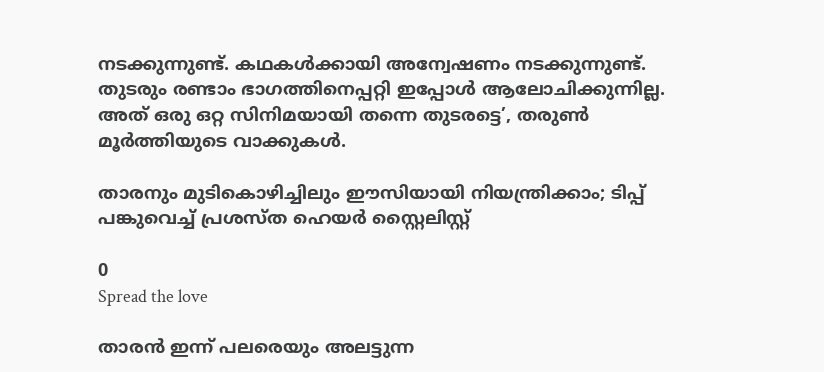നടക്കുന്നുണ്ട്. കഥകൾക്കായി അന്വേഷണം നടക്കുന്നുണ്ട്. തുടരും രണ്ടാം ഭാഗത്തിനെപ്പറ്റി ഇപ്പോൾ ആലോചിക്കുന്നില്ല. അത് ഒരു ഒറ്റ സിനിമയായി തന്നെ തുടരട്ടെ’, തരുൺ മൂർത്തിയുടെ വാക്കുകൾ.

താരനും മുടികൊഴിച്ചിലും ഈസിയായി നിയന്ത്രിക്കാം; ടിപ്പ് പങ്കുവെച്ച് പ്രശസ്ത ഹെയർ സ്റ്റൈലിസ്റ്റ്

0
Spread the love

താരന്‍ ഇന്ന് പലരെയും അലട്ടുന്ന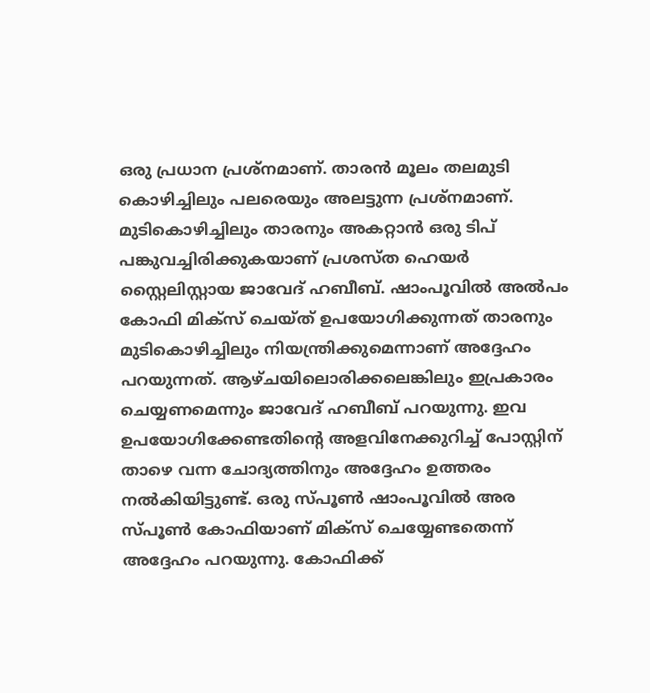ഒരു പ്രധാന പ്രശ്നമാണ്. താരന്‍ മൂലം തലമുടി കൊഴിച്ചിലും പലരെയും അലട്ടുന്ന പ്രശ്നമാണ്. മുടികൊഴിച്ചിലും താരനും അകറ്റാന്‍ ഒരു ടിപ് പങ്കുവച്ചിരിക്കുകയാണ് പ്രശസ്ത ഹെയർ സ്റ്റൈലിസ്റ്റായ ജാവേദ് ഹബീബ്. ഷാംപൂവിൽ അൽപം കോഫി മിക്സ് ചെയ്ത് ഉപയോഗിക്കുന്നത് താരനും മുടികൊഴിച്ചിലും നിയന്ത്രിക്കുമെന്നാണ് അദ്ദേഹം പറയുന്നത്. ആഴ്ചയിലൊരിക്കലെങ്കിലും ഇപ്രകാരം ചെയ്യണമെന്നും ജാവേദ് ഹബീബ് പറയുന്നു. ഇവ ഉപയോഗിക്കേണ്ടതിന്റെ അളവിനേക്കുറിച്ച് പോസ്റ്റിന് താഴെ വന്ന ചോദ്യത്തിനും അദ്ദേഹം ഉത്തരം നൽകിയിട്ടുണ്ട്. ഒരു സ്പൂൺ ഷാംപൂവിൽ അര സ്പൂൺ കോഫിയാണ് മിക്സ് ചെയ്യേണ്ടതെന്ന് അദ്ദേഹം പറയുന്നു. കോഫിക്ക്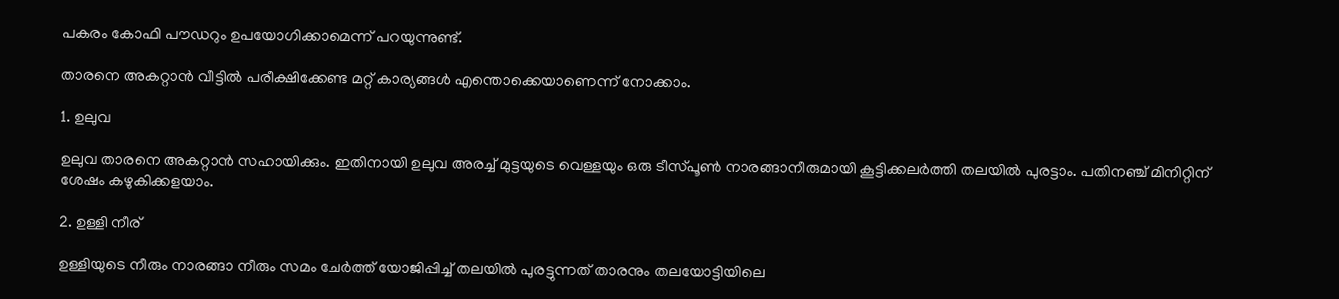പകരം കോഫി പൗഡറും ഉപയോഗിക്കാമെന്ന് പറയുന്നുണ്ട്.

താരനെ അകറ്റാൻ വീട്ടില്‍ പരീക്ഷിക്കേണ്ട മറ്റ് കാര്യങ്ങള്‍ എന്തൊക്കെയാണെന്ന് നോക്കാം.

1. ഉലുവ

ഉലുവ താരനെ അകറ്റാന്‍ സഹായിക്കും. ഇതിനായി ഉലുവ അരച്ച് മുട്ടയുടെ വെള്ളയും ഒരു ടീസ്‌പൂൺ നാരങ്ങാനീരുമായി കൂട്ടിക്കലർത്തി തലയിൽ പുരട്ടാം. പതിനഞ്ച് മിനിറ്റിന് ശേഷം കഴുകിക്കളയാം.

2. ഉള്ളി നീര്

ഉള്ളിയുടെ നീരും നാരങ്ങാ നീരും സമം ചേര്‍ത്ത് യോജിപ്പിച്ച് തലയില്‍ പുരട്ടുന്നത് താരനും തലയോട്ടിയിലെ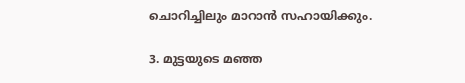ചൊറിച്ചിലും മാറാന്‍ സഹായിക്കും.

3. മുട്ടയുടെ മഞ്ഞ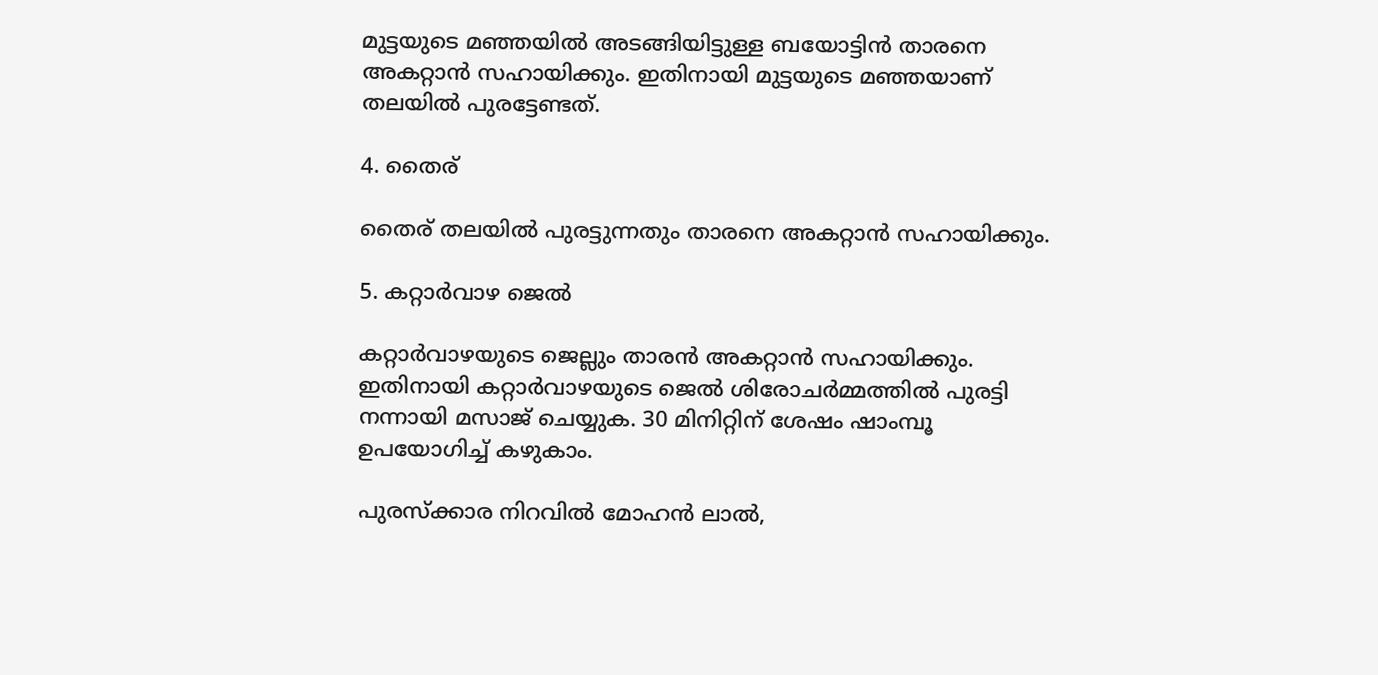മുട്ടയുടെ മഞ്ഞയിൽ അടങ്ങിയിട്ടുള്ള ബയോട്ടിൻ താരനെ അകറ്റാന്‍ സഹായിക്കും. ഇതിനായി മുട്ടയുടെ മഞ്ഞയാണ് തലയില്‍ പുരട്ടേണ്ടത്.

4. തൈര്

തൈര് തലയില്‍ പുരട്ടുന്നതും താരനെ അകറ്റാന്‍ സഹായിക്കും.

5. കറ്റാര്‍വാഴ ജെല്‍

കറ്റാര്‍വാഴയുടെ ജെല്ലും താരന്‍ അകറ്റാന്‍ സഹായിക്കും. ഇതിനായി കറ്റാര്‍വാഴയുടെ ജെല്‍ ശിരോചർമ്മത്തിൽ പുരട്ടി നന്നായി മസാജ് ചെയ്യുക. 30 മിനിറ്റിന് ശേഷം ഷാംമ്പൂ ഉപയോഗിച്ച് കഴുകാം.

പുരസ്‌ക്കാര നിറവിൽ മോഹൻ ലാൽ,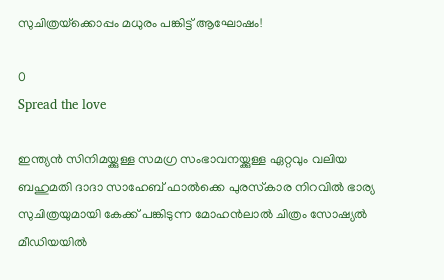സുചിത്രയ്‌ക്കൊപ്പം മധുരം പങ്കിട്ട് ആഘോഷം!

0
Spread the love

ഇന്ത്യൻ സിനിമയ്ക്കുള്ള സമഗ്ര സംഭാവനയ്ക്കുള്ള ഏറ്റവും വലിയ ബഹുമതി ദാദാ സാഹേബ് ഫാൽക്കെ പുരസ്‌കാര നിറവിൽ ഭാര്യ സുചിത്രയുമായി കേക്ക് പങ്കിടുന്ന മോഹൻലാൽ ചിത്രം സോഷ്യൽ മീഡിയയിൽ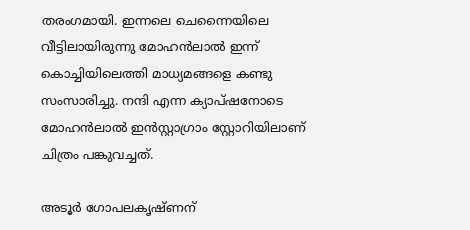തരംഗമായി. ഇന്നലെ ചെന്നൈയിലെ വീട്ടിലായിരുന്നു മോഹൻലാൽ ഇന്ന് കൊച്ചിയിലെത്തി മാധ്യമങ്ങളെ കണ്ടു സംസാരിച്ചു. നന്ദി എന്ന ക്യാപ്‌ഷനോടെ മോഹൻലാൽ ഇൻസ്റ്റാഗ്രാം സ്റ്റോറിയിലാണ് ചിത്രം പങ്കുവച്ചത്.

അടൂർ ഗോപലകൃഷ്ണന്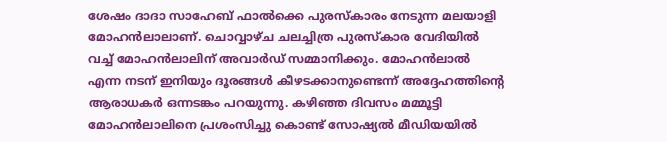ശേഷം ദാദാ സാഹേബ് ഫാൽക്കെ പുരസ്‌കാരം നേടുന്ന മലയാളി മോഹൻലാലാണ്. ചൊവ്വാഴ്ച ചലച്ചിത്ര പുരസ്‌കാര വേദിയിൽ വച്ച് മോഹൻലാലിന് അവാർഡ് സമ്മാനിക്കും. മോഹൻലാൽ എന്ന നടന് ഇനിയും ദൂരങ്ങൾ കീഴടക്കാനുണ്ടെന്ന് അദ്ദേഹത്തിന്റെ ആരാധകർ ഒന്നടങ്കം പറയുന്നു. കഴിഞ്ഞ ദിവസം മമ്മൂട്ടി മോഹൻലാലിനെ പ്രശംസിച്ചു കൊണ്ട് സോഷ്യൽ മീഡിയയിൽ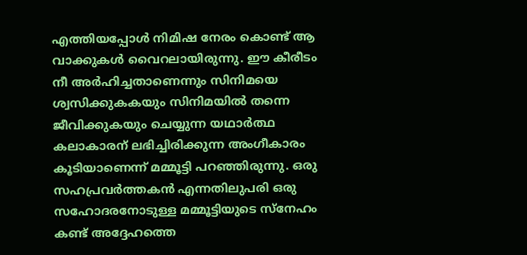എത്തിയപ്പോൾ നിമിഷ നേരം കൊണ്ട് ആ വാക്കുകൾ വൈറലായിരുന്നു. ഈ കീരീടം നീ അർഹിച്ചതാണെന്നും സിനിമയെ ശ്വസിക്കുകകയും സിനിമയിൽ തന്നെ ജീവിക്കുകയും ചെയ്യുന്ന യഥാർത്ഥ കലാകാരന് ലഭിച്ചിരിക്കുന്ന അംഗീകാരം കൂടിയാണെന്ന് മമ്മൂട്ടി പറഞ്ഞിരുന്നു. ഒരു സഹപ്രവർത്തകൻ എന്നതിലുപരി ഒരു സഹോദരനോടുള്ള മമ്മൂട്ടിയുടെ സ്നേഹം കണ്ട് അദ്ദേഹത്തെ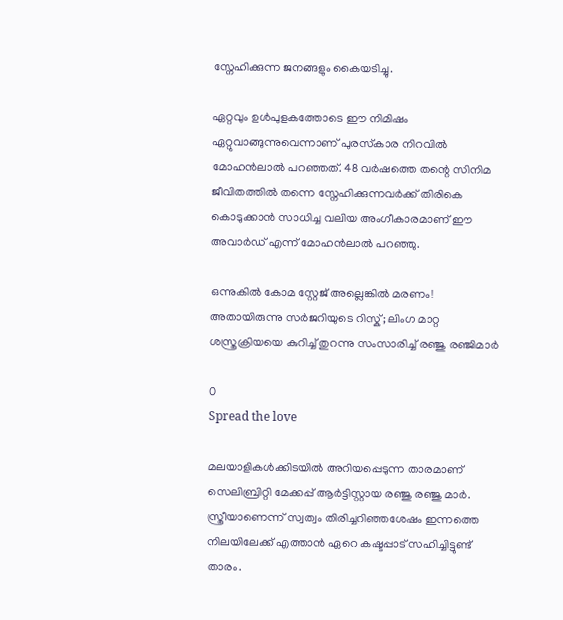സ്നേഹിക്കുന്ന ജനങ്ങളും കൈയടിച്ചു.

ഏറ്റവും ഉൾപുളകത്തോടെ ഈ നിമിഷം ഏറ്റുവാങ്ങുന്നുവെന്നാണ് പുരസ്‌കാര നിറവിൽ മോഹൻലാൽ പറഞ്ഞത്. 48 വർഷത്തെ തന്റെ സിനിമ ജീവിതത്തിൽ തന്നെ സ്നേഹിക്കുന്നവർക്ക് തിരികെ കൊടുക്കാൻ സാധിച്ച വലിയ അംഗീകാരമാണ് ഈ അവാർഡ് എന്ന് മോഹൻലാൽ പറഞ്ഞു.

ഒന്നുകിൽ കോമ സ്റ്റേജ് അല്ലെങ്കിൽ മരണം! അതായിരുന്നു സർജറിയുടെ റിസ്ക്; ലിംഗ മാറ്റ ശസ്ത്രക്രിയയെ കുറിച്ച് തുറന്നു സംസാരിച്ച് രഞ്ജു രഞ്ജിമാർ

0
Spread the love

മലയാളികൾക്കിടയിൽ അറിയപ്പെടുന്ന താരമാണ് സെലിബ്രിറ്റി മേക്കപ്പ് ആർട്ടിസ്റ്റായ രഞ്ജു രഞ്ജു മാർ. സ്ത്രീയാണെന്ന് സ്വത്വം തിരിച്ചറിഞ്ഞശേഷം ഇന്നത്തെ നിലയിലേക്ക് എത്താൻ ഏറെ കഷ്ടപ്പാട് സഹിച്ചിട്ടുണ്ട് താരം.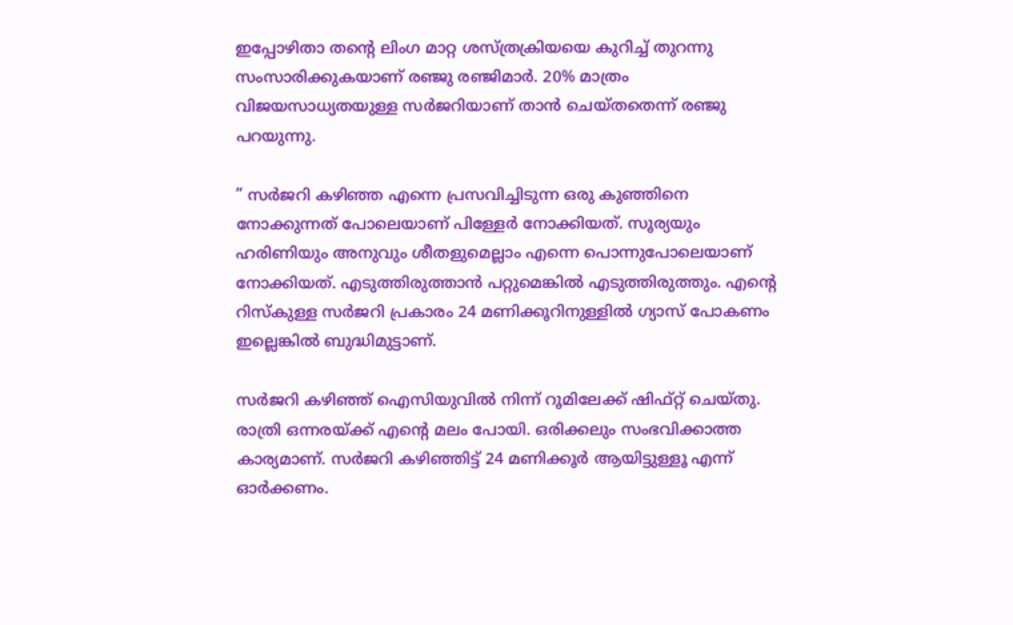ഇപ്പോഴിതാ തന്റെ ലിംഗ മാറ്റ ശസ്ത്രക്രിയയെ കുറിച്ച് തുറന്നു സംസാരിക്കുകയാണ് രഞ്ജു രഞ്ജിമാർ. 20% മാത്രം വിജയസാധ്യതയുള്ള സർജറിയാണ് താൻ ചെയ്തതെന്ന് രഞ്ജു പറയുന്നു.

” സർജറി കഴിഞ്ഞ എന്നെ പ്രസവിച്ചിടുന്ന ഒരു കുഞ്ഞിനെ നോക്കുന്നത് പോലെയാണ് പിള്ളേർ നോക്കിയത്. സൂര്യയും ഹരിണിയും അനുവും ശീതളുമെല്ലാം എന്നെ പൊന്നുപോലെയാണ് നോക്കിയത്. എടുത്തിരുത്താൻ പറ്റുമെങ്കിൽ എടുത്തിരുത്തും. എന്റെ റിസ്കുള്ള സർജറി പ്രകാരം 24 മണിക്കൂറിനുള്ളിൽ ഗ്യാസ് പോകണം ഇല്ലെങ്കിൽ ബുദ്ധിമുട്ടാണ്.

സർജറി കഴിഞ്ഞ് ഐസിയുവിൽ നിന്ന് റൂമിലേക്ക് ഷിഫ്റ്റ് ചെയ്തു. രാത്രി ഒന്നരയ്ക്ക് എന്റെ മലം പോയി. ഒരിക്കലും സംഭവിക്കാത്ത കാര്യമാണ്. സർജറി കഴിഞ്ഞിട്ട് 24 മണിക്കൂർ ആയിട്ടുള്ളൂ എന്ന് ഓർക്കണം.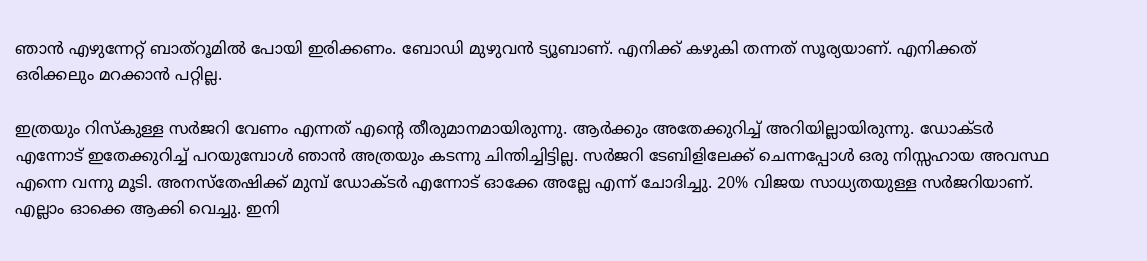ഞാൻ എഴുന്നേറ്റ് ബാത്റൂമിൽ പോയി ഇരിക്കണം. ബോഡി മുഴുവൻ ട്യൂബാണ്. എനിക്ക് കഴുകി തന്നത് സൂര്യയാണ്. എനിക്കത് ഒരിക്കലും മറക്കാൻ പറ്റില്ല.

ഇത്രയും റിസ്കുള്ള സർജറി വേണം എന്നത് എന്റെ തീരുമാനമായിരുന്നു. ആർക്കും അതേക്കുറിച്ച് അറിയില്ലായിരുന്നു. ഡോക്ടർ എന്നോട് ഇതേക്കുറിച്ച് പറയുമ്പോൾ ഞാൻ അത്രയും കടന്നു ചിന്തിച്ചിട്ടില്ല. സർജറി ടേബിളിലേക്ക് ചെന്നപ്പോൾ ഒരു നിസ്സഹായ അവസ്ഥ എന്നെ വന്നു മൂടി. അനസ്തേഷിക്ക് മുമ്പ് ഡോക്ടർ എന്നോട് ഓക്കേ അല്ലേ എന്ന് ചോദിച്ചു. 20% വിജയ സാധ്യതയുള്ള സർജറിയാണ്. എല്ലാം ഓക്കെ ആക്കി വെച്ചു. ഇനി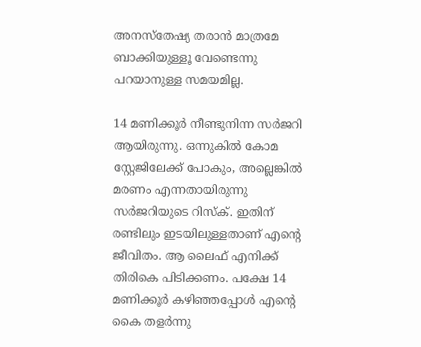അനസ്തേഷ്യ തരാൻ മാത്രമേ ബാക്കിയുള്ളൂ വേണ്ടെന്നു പറയാനുള്ള സമയമില്ല.

14 മണിക്കൂർ നീണ്ടുനിന്ന സർജറി ആയിരുന്നു. ഒന്നുകിൽ കോമ സ്റ്റേജിലേക്ക് പോകും, അല്ലെങ്കിൽ മരണം എന്നതായിരുന്നു സർജറിയുടെ റിസ്ക്. ഇതിന് രണ്ടിലും ഇടയിലുള്ളതാണ് എന്റെ ജീവിതം. ആ ലൈഫ് എനിക്ക് തിരികെ പിടിക്കണം. പക്ഷേ 14 മണിക്കൂർ കഴിഞ്ഞപ്പോൾ എന്റെ കൈ തളർന്നു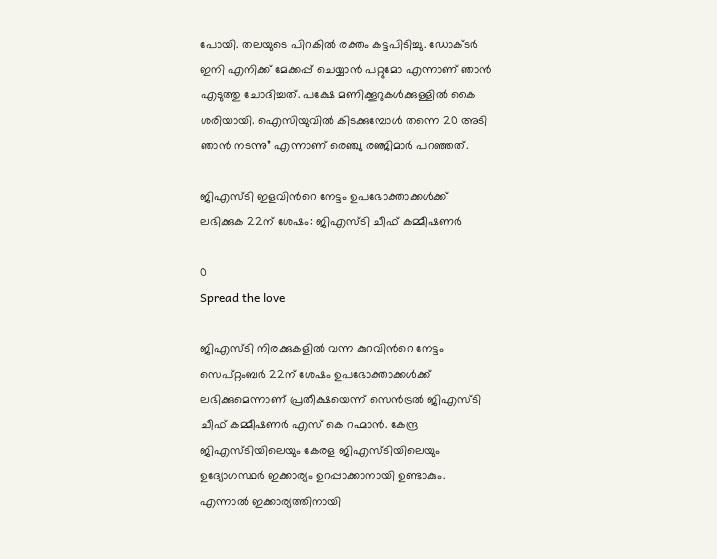പോയി. തലയുടെ പിറകിൽ രക്തം കട്ടപിടിച്ചു. ഡോക്ടർ ഇനി എനിക്ക് മേക്കപ്പ് ചെയ്യാൻ പറ്റുമോ എന്നാണ് ഞാൻ എടുത്തു ചോദിച്ചത്. പക്ഷേ മണിക്കൂറുകൾക്കുള്ളിൽ കൈ ശരിയായി. ഐസിയുവിൽ കിടക്കുമ്പോൾ തന്നെ 20 അടി ഞാൻ നടന്നു” എന്നാണ് രെഞ്ചു രഞ്ജിമാർ പറഞ്ഞത്.

ജിഎസ്‍ടി ഇളവിന്‍റെ നേട്ടം ഉപഭോക്താക്കൾക്ക് ലഭിക്കുക 22ന് ശേഷം: ജിഎസ്‍ടി ചീഫ് കമ്മീഷണർ

0
Spread the love

ജിഎസ്‍ടി നിരക്കുകളിൽ വന്ന കുറവിന്‍റെ നേട്ടം സെപ്റ്റംബർ 22ന് ശേഷം ഉപഭോക്താക്കൾക്ക് ലഭിക്കുമെന്നാണ് പ്രതീക്ഷയെന്ന് സെൻട്രൽ ജിഎസ്‍ടി ചീഫ് കമ്മീഷണർ എസ് കെ റഹ്മാൻ. കേന്ദ്ര ജിഎസ്‍ടിയിലെയും കേരള ജിഎസ്‍ടിയിലെയും ഉദ്യോഗസ്ഥർ ഇക്കാര്യം ഉറപ്പാക്കാനായി ഉണ്ടാകും. എന്നാൽ ഇക്കാര്യത്തിനായി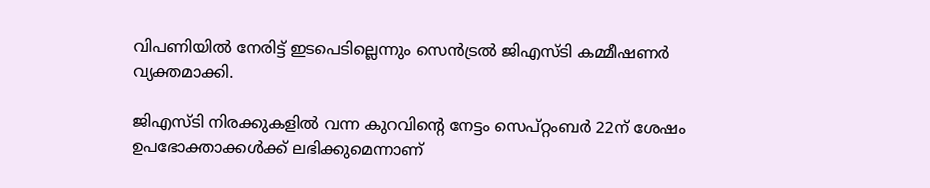വിപണിയിൽ നേരിട്ട് ഇടപെടില്ലെന്നും സെൻട്രൽ ജിഎസ്ടി കമ്മീഷണർ വ്യക്തമാക്കി.

ജിഎസ്‍ടി നിരക്കുകളിൽ വന്ന കുറവിന്‍റെ നേട്ടം സെപ്റ്റംബർ 22ന് ശേഷം ഉപഭോക്താക്കൾക്ക് ലഭിക്കുമെന്നാണ്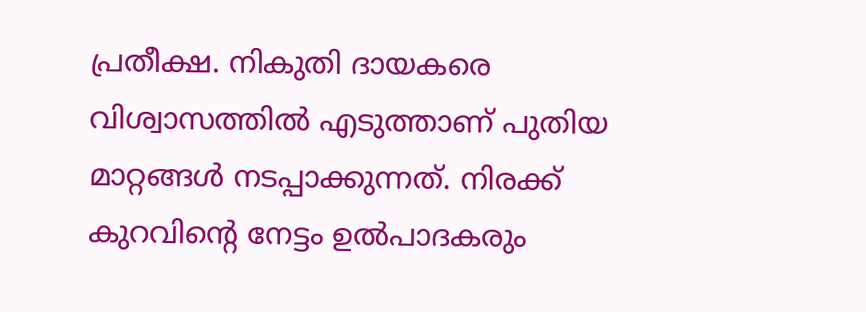പ്രതീക്ഷ. നികുതി ദായകരെ വിശ്വാസത്തിൽ എടുത്താണ് പുതിയ മാറ്റങ്ങൾ നടപ്പാക്കുന്നത്. നിരക്ക് കുറവിന്‍റെ നേട്ടം ഉൽപാദകരും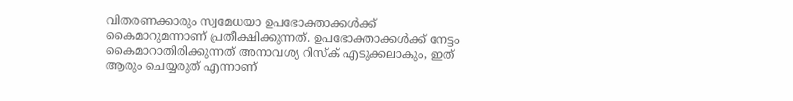വിതരണക്കാരും സ്വമേധയാ ഉപഭോക്താക്കൾക്ക് കൈമാറുമന്നാണ് പ്രതീക്ഷിക്കുന്നത്. ഉപഭോക്താക്കൾക്ക് നേട്ടം കൈമാറാതിരിക്കുന്നത് അനാവശ്യ റിസ്ക് എടുക്കലാകും, ഇത് ആരും ചെയ്യരുത് എന്നാണ്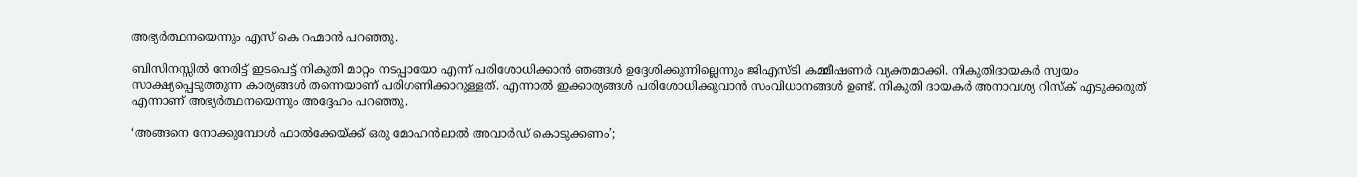അഭ്യർത്ഥനയെന്നും എസ് കെ റഹ്മാൻ പറഞ്ഞു.

ബിസിനസ്സിൽ നേരിട്ട് ഇടപെട്ട് നികുതി മാറ്റം നടപ്പായോ എന്ന് പരിശോധിക്കാൻ ഞങ്ങൾ ഉദ്ദേശിക്കുന്നില്ലെന്നും ജിഎസ്ടി കമ്മീഷണർ വ്യക്തമാക്കി. നികുതിദായകർ സ്വയം സാക്ഷ്യപ്പെടുത്തുന്ന കാര്യങ്ങൾ തന്നെയാണ് പരിഗണിക്കാറുള്ളത്. എന്നാൽ ഇക്കാര്യങ്ങൾ പരിശോധിക്കുവാൻ സംവിധാനങ്ങൾ ഉണ്ട്. നികുതി ദായകർ അനാവശ്യ റിസ്ക് എടുക്കരുത് എന്നാണ് അഭ്യർത്ഥനയെന്നും അദ്ദേഹം പറഞ്ഞു.

‘അങ്ങനെ നോക്കുമ്പോൾ ഫാല്‍ക്കേയ്ക്ക് ഒരു മോഹന്‍ലാല്‍ അവാര്‍ഡ് കൊടുക്കണം’;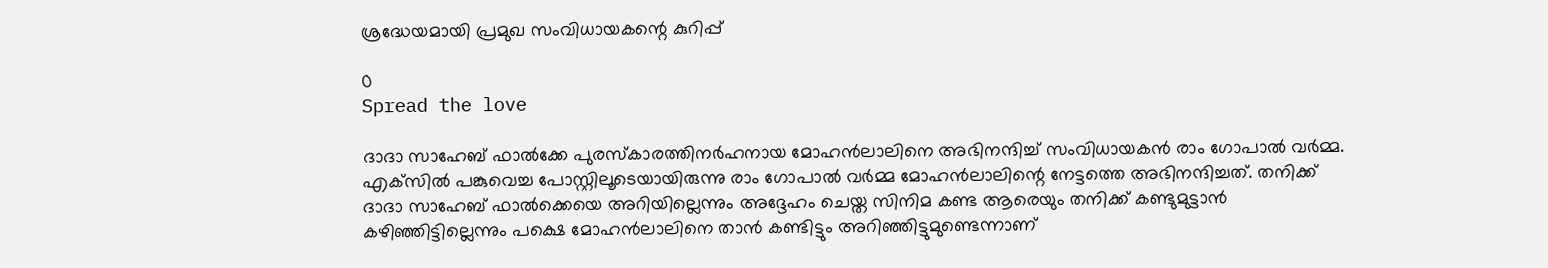ശ്രദ്ധേയമായി പ്രമുഖ സംവിധായകന്റെ കുറിപ്പ്

0
Spread the love

ദാദാ സാഹേബ് ഫാൽക്കേ പുരസ്കാരത്തിനർഹനായ മോഹൻലാലിനെ അഭിനന്ദിച്ച് സംവിധായകൻ രാം ഗോപാൽ വർമ്മ. എക്‌സിൽ പങ്കുവെച്ച പോസ്റ്റിലൂടെയായിരുന്നു രാം ഗോപാൽ വർമ്മ മോഹൻലാലിന്റെ നേട്ടത്തെ അഭിനന്ദിച്ചത്. തനിക്ക് ദാദാ സാഹേബ് ഫാൽക്കെയെ അറിയില്ലെന്നും അദ്ദേഹം ചെയ്ത സിനിമ കണ്ട ആരെയും തനിക്ക് കണ്ടുമുട്ടാൻ കഴിഞ്ഞിട്ടില്ലെന്നും പക്ഷെ മോഹൻലാലിനെ താൻ കണ്ടിട്ടും അറിഞ്ഞിട്ടുമുണ്ടെന്നാണ്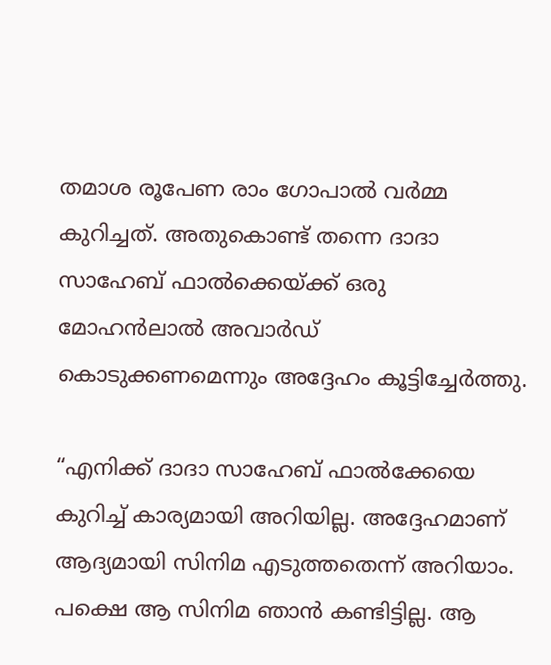തമാശ രൂപേണ രാം ഗോപാൽ വർമ്മ കുറിച്ചത്. അതുകൊണ്ട് തന്നെ ദാദാ സാഹേബ് ഫാൽക്കെയ്ക്ക് ഒരു മോഹൻലാൽ അവാർഡ് കൊടുക്കണമെന്നും അദ്ദേഹം കൂട്ടിച്ചേർത്തു.

“എനിക്ക് ദാദാ സാഹേബ് ഫാല്‍ക്കേയെ കുറിച്ച് കാര്യമായി അറിയില്ല. അദ്ദേഹമാണ് ആദ്യമായി സിനിമ എടുത്തതെന്ന് അറിയാം. പക്ഷെ ആ സിനിമ ഞാൻ കണ്ടിട്ടില്ല. ആ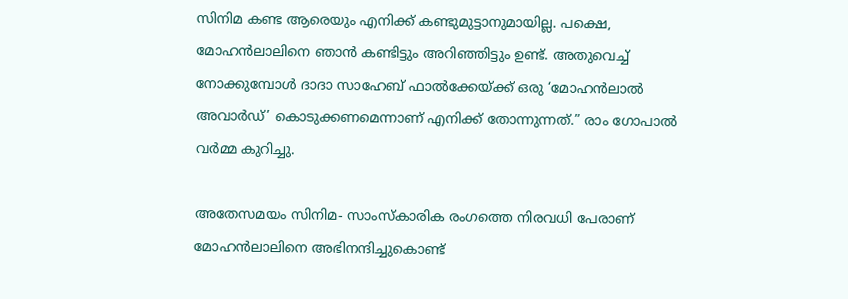സിനിമ കണ്ട ആരെയും എനിക്ക് കണ്ടുമുട്ടാനുമായില്ല. പക്ഷെ, മോഹന്‍ലാലിനെ ഞാന്‍ കണ്ടിട്ടും അറിഞ്ഞിട്ടും ഉണ്ട്. അതുവെച്ച് നോക്കുമ്പോള്‍ ദാദാ സാഹേബ് ഫാല്‍ക്കേയ്ക്ക് ഒരു ‘മോഹന്‍ലാല്‍ അവാര്‍ഡ്’ കൊടുക്കണമെന്നാണ് എനിക്ക് തോന്നുന്നത്.” രാം ഗോപാൽ വർമ്മ കുറിച്ചു.

അതേസമയം സിനിമ- സാംസ്കാരിക രംഗത്തെ നിരവധി പേരാണ് മോഹൻലാലിനെ അഭിനന്ദിച്ചുകൊണ്ട്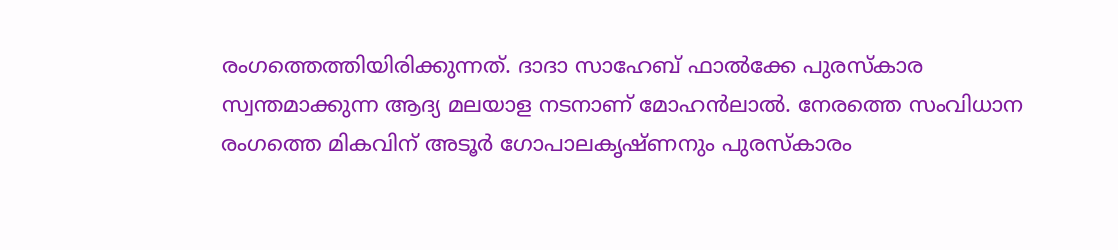രംഗത്തെത്തിയിരിക്കുന്നത്. ദാദാ സാഹേബ് ഫാൽക്കേ പുരസ്‌കാര സ്വന്തമാക്കുന്ന ആദ്യ മലയാള നടനാണ് മോഹൻലാൽ. നേരത്തെ സംവിധാന രംഗത്തെ മികവിന് അടൂർ ഗോപാലകൃഷ്ണനും പുരസ്കാരം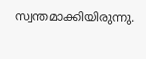സ്വന്തമാക്കിയിരുന്നു.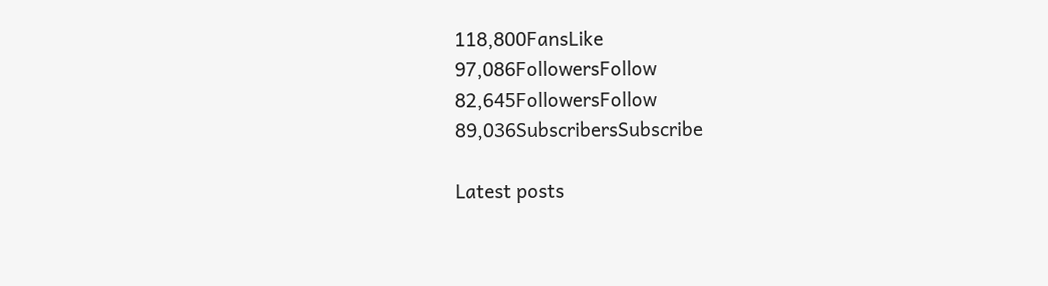118,800FansLike
97,086FollowersFollow
82,645FollowersFollow
89,036SubscribersSubscribe

Latest posts